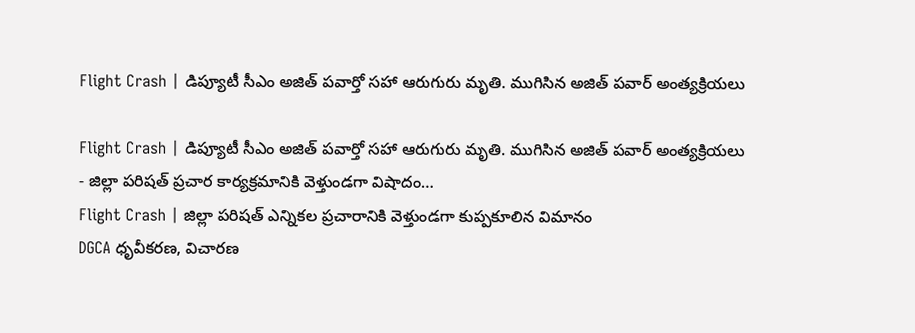Flight Crash | డిప్యూటీ సీఎం అజిత్ పవార్తో సహా ఆరుగురు మృతి. ముగిసిన అజిత్ పవార్ అంత్యక్రియలు

Flight Crash | డిప్యూటీ సీఎం అజిత్ పవార్తో సహా ఆరుగురు మృతి. ముగిసిన అజిత్ పవార్ అంత్యక్రియలు
- జిల్లా పరిషత్ ప్రచార కార్యక్రమానికి వెళ్తుండగా విషాదం…
Flight Crash | జిల్లా పరిషత్ ఎన్నికల ప్రచారానికి వెళ్తుండగా కుప్పకూలిన విమానం
DGCA ధృవీకరణ, విచారణ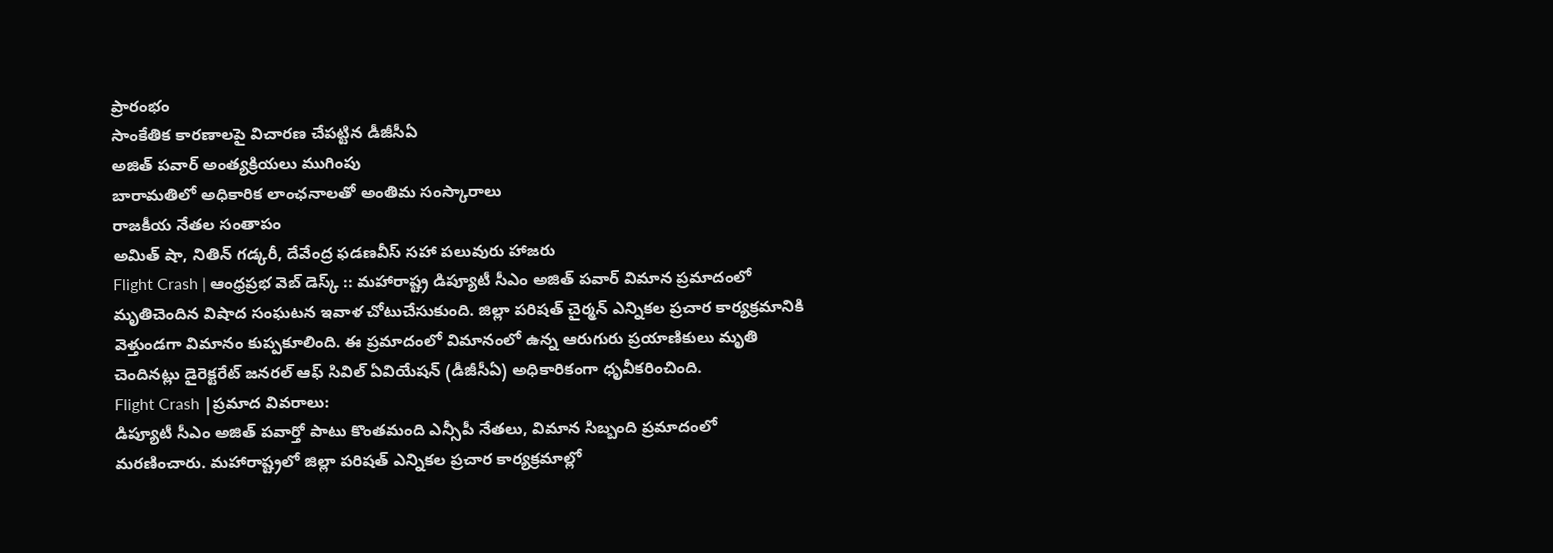ప్రారంభం
సాంకేతిక కారణాలపై విచారణ చేపట్టిన డీజీసీఏ
అజిత్ పవార్ అంత్యక్రియలు ముగింపు
బారామతిలో అధికారిక లాంఛనాలతో అంతిమ సంస్కారాలు
రాజకీయ నేతల సంతాపం
అమిత్ షా, నితిన్ గడ్కరీ, దేవేంద్ర ఫడణవీస్ సహా పలువురు హాజరు
Flight Crash | ఆంధ్రప్రభ వెబ్ డెస్క్ :: మహారాష్ట్ర డిప్యూటీ సీఎం అజిత్ పవార్ విమాన ప్రమాదంలో మృతిచెందిన విషాద సంఘటన ఇవాళ చోటుచేసుకుంది. జిల్లా పరిషత్ చైర్మన్ ఎన్నికల ప్రచార కార్యక్రమానికి వెళ్తుండగా విమానం కుప్పకూలింది. ఈ ప్రమాదంలో విమానంలో ఉన్న ఆరుగురు ప్రయాణికులు మృతి చెందినట్లు డైరెక్టరేట్ జనరల్ ఆఫ్ సివిల్ ఏవియేషన్ (డీజీసీఏ) అధికారికంగా ధృవీకరించింది.
Flight Crash |ప్రమాద వివరాలు:
డిప్యూటీ సీఎం అజిత్ పవార్తో పాటు కొంతమంది ఎన్సీపీ నేతలు, విమాన సిబ్బంది ప్రమాదంలో మరణించారు. మహారాష్ట్రలో జిల్లా పరిషత్ ఎన్నికల ప్రచార కార్యక్రమాల్లో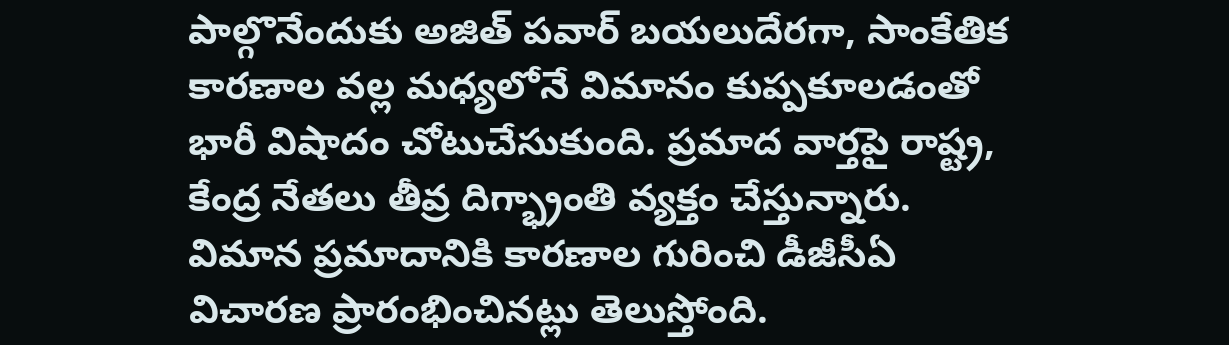పాల్గొనేందుకు అజిత్ పవార్ బయలుదేరగా, సాంకేతిక కారణాల వల్ల మధ్యలోనే విమానం కుప్పకూలడంతో భారీ విషాదం చోటుచేసుకుంది. ప్రమాద వార్తపై రాష్ట్ర, కేంద్ర నేతలు తీవ్ర దిగ్భ్రాంతి వ్యక్తం చేస్తున్నారు. విమాన ప్రమాదానికి కారణాల గురించి డీజీసీఏ విచారణ ప్రారంభించినట్లు తెలుస్తోంది.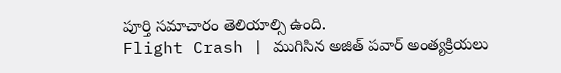పూర్తి సమాచారం తెలియాల్సి ఉంది.
Flight Crash | ముగిసిన అజిత్ పవార్ అంత్యక్రియలు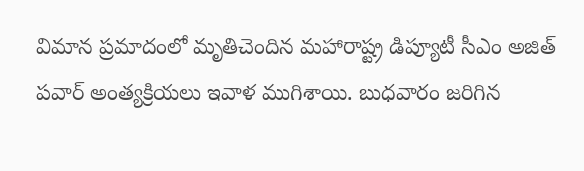విమాన ప్రమాదంలో మృతిచెందిన మహారాష్ట్ర డిప్యూటీ సీఎం అజిత్ పవార్ అంత్యక్రియలు ఇవాళ ముగిశాయి. బుధవారం జరిగిన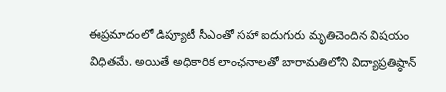ఈప్రమాదంలో డిప్యూటీ సీఎంతో సహా ఐదుగురు మృతిచెందిన విషయం విధితమే. అయితే అధికారిక లాంఛనాలతో బారామతిలోని విద్యాప్రతిష్ఠాన్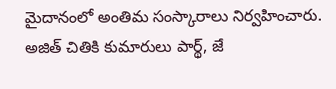మైదానంలో అంతిమ సంస్కారాలు నిర్వహించారు. అజిత్ చితికి కుమారులు పార్థ్, జే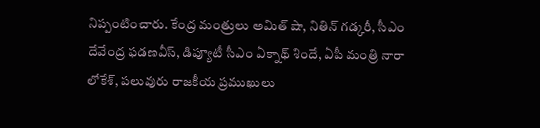నిప్పంటించారు. కేంద్ర మంత్రులు అమిత్ షా, నితిన్ గడ్కరీ, సీఎం దేవేంద్ర ఫడణవీస్, డిప్యూటీ సీఎం ఏక్నాథ్ శిందే, ఏపీ మంత్రి నారా లోకేశ్, పలువురు రాజకీయ ప్రముఖులు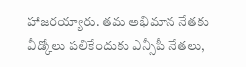హాజరయ్యారు. తమ అభిమాన నేతకు వీడ్కోలు పలికేందుకు ఎన్సీపీ నేతలు,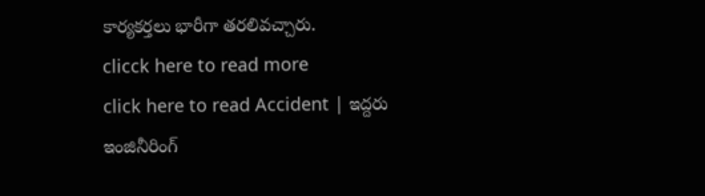కార్యకర్తలు భారీగా తరలివచ్చారు.
clicck here to read more
click here to read Accident | ఇద్దరు ఇంజినీరింగ్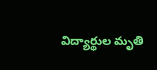విద్యార్థుల మృతి